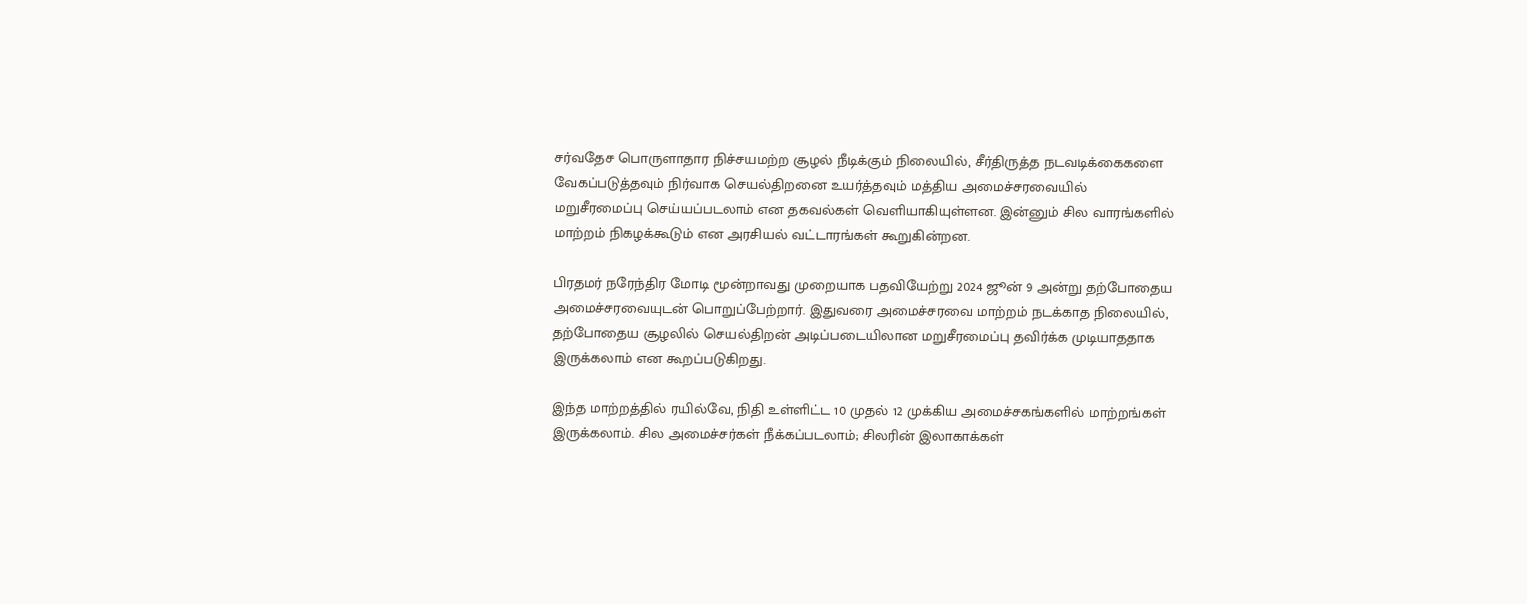சர்வதேச பொருளாதார நிச்சயமற்ற சூழல் நீடிக்கும் நிலையில், சீர்திருத்த நடவடிக்கைகளை வேகப்படுத்தவும் நிர்வாக செயல்திறனை உயர்த்தவும் மத்திய அமைச்சரவையில் மறுசீரமைப்பு செய்யப்படலாம் என தகவல்கள் வெளியாகியுள்ளன. இன்னும் சில வாரங்களில் மாற்றம் நிகழக்கூடும் என அரசியல் வட்டாரங்கள் கூறுகின்றன.

பிரதமர் நரேந்திர மோடி மூன்றாவது முறையாக பதவியேற்று 2024 ஜூன் 9 அன்று தற்போதைய அமைச்சரவையுடன் பொறுப்பேற்றார். இதுவரை அமைச்சரவை மாற்றம் நடக்காத நிலையில், தற்போதைய சூழலில் செயல்திறன் அடிப்படையிலான மறுசீரமைப்பு தவிர்க்க முடியாததாக இருக்கலாம் என கூறப்படுகிறது.

இந்த மாற்றத்தில் ரயில்வே, நிதி உள்ளிட்ட 10 முதல் 12 முக்கிய அமைச்சகங்களில் மாற்றங்கள் இருக்கலாம். சில அமைச்சர்கள் நீக்கப்படலாம்; சிலரின் இலாகாக்கள்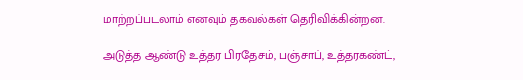மாற்றப்படலாம் எனவும் தகவல்கள் தெரிவிக்கின்றன.

அடுத்த ஆண்டு உத்தர பிரதேசம், பஞ்சாப், உத்தரகண்ட்,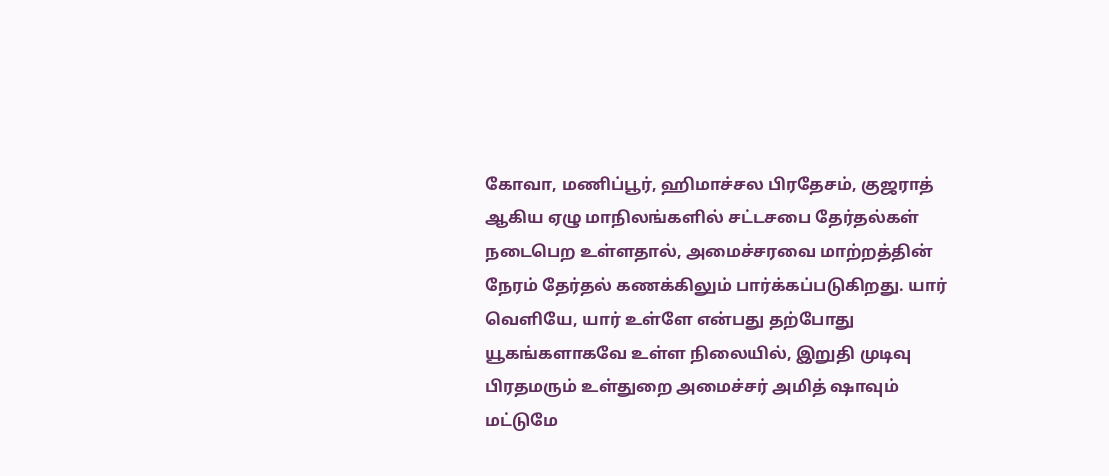கோவா, மணிப்பூர், ஹிமாச்சல பிரதேசம், குஜராத் ஆகிய ஏழு மாநிலங்களில் சட்டசபை தேர்தல்கள் நடைபெற உள்ளதால், அமைச்சரவை மாற்றத்தின் நேரம் தேர்தல் கணக்கிலும் பார்க்கப்படுகிறது. யார் வெளியே, யார் உள்ளே என்பது தற்போது யூகங்களாகவே உள்ள நிலையில், இறுதி முடிவு பிரதமரும் உள்துறை அமைச்சர் அமித் ஷாவும் மட்டுமே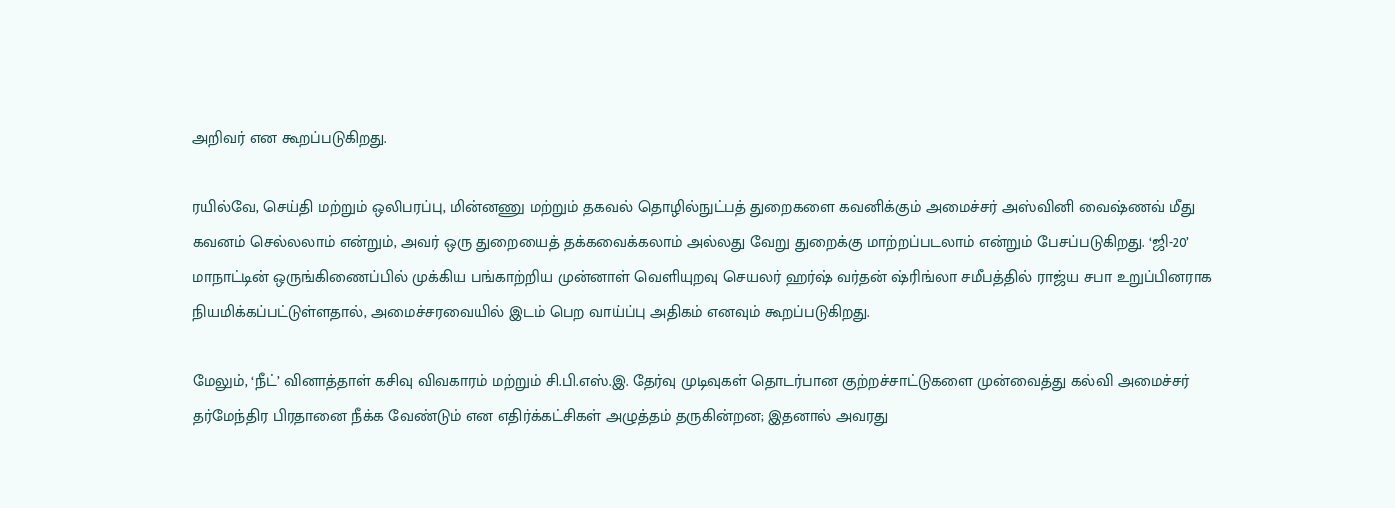அறிவர் என கூறப்படுகிறது.

ரயில்வே, செய்தி மற்றும் ஒலிபரப்பு, மின்னணு மற்றும் தகவல் தொழில்நுட்பத் துறைகளை கவனிக்கும் அமைச்சர் அஸ்வினி வைஷ்ணவ் மீது கவனம் செல்லலாம் என்றும், அவர் ஒரு துறையைத் தக்கவைக்கலாம் அல்லது வேறு துறைக்கு மாற்றப்படலாம் என்றும் பேசப்படுகிறது. ‘ஜி-20’ மாநாட்டின் ஒருங்கிணைப்பில் முக்கிய பங்காற்றிய முன்னாள் வெளியுறவு செயலர் ஹர்ஷ் வர்தன் ஷ்ரிங்லா சமீபத்தில் ராஜ்ய சபா உறுப்பினராக நியமிக்கப்பட்டுள்ளதால், அமைச்சரவையில் இடம் பெற வாய்ப்பு அதிகம் எனவும் கூறப்படுகிறது.

மேலும், ‘நீட்’ வினாத்தாள் கசிவு விவகாரம் மற்றும் சி.பி.எஸ்.இ. தேர்வு முடிவுகள் தொடர்பான குற்றச்சாட்டுகளை முன்வைத்து கல்வி அமைச்சர் தர்மேந்திர பிரதானை நீக்க வேண்டும் என எதிர்க்கட்சிகள் அழுத்தம் தருகின்றன; இதனால் அவரது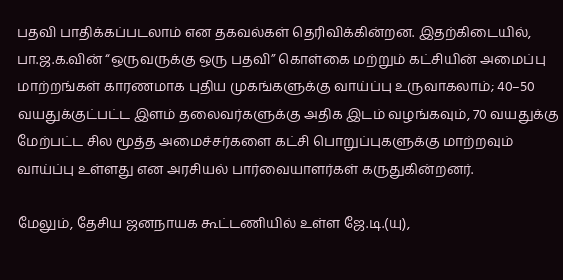பதவி பாதிக்கப்படலாம் என தகவல்கள் தெரிவிக்கின்றன. இதற்கிடையில், பா.ஜ.க.வின் “ஒருவருக்கு ஒரு பதவி” கொள்கை மற்றும் கட்சியின் அமைப்பு மாற்றங்கள் காரணமாக புதிய முகங்களுக்கு வாய்ப்பு உருவாகலாம்; 40–50 வயதுக்குட்பட்ட இளம் தலைவர்களுக்கு அதிக இடம் வழங்கவும், 70 வயதுக்கு மேற்பட்ட சில மூத்த அமைச்சர்களை கட்சி பொறுப்புகளுக்கு மாற்றவும் வாய்ப்பு உள்ளது என அரசியல் பார்வையாளர்கள் கருதுகின்றனர்.

மேலும், தேசிய ஜனநாயக கூட்டணியில் உள்ள ஜே.டி.(யு),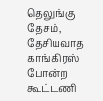தெலுங்கு தேசம், தேசியவாத காங்கிரஸ் போன்ற கூட்டணி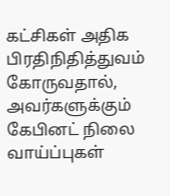கட்சிகள் அதிக பிரதிநிதித்துவம் கோருவதால், அவர்களுக்கும் கேபினட் நிலை வாய்ப்புகள்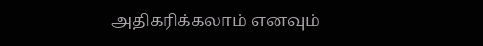அதிகரிக்கலாம் எனவும்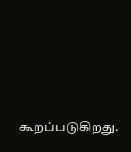கூறப்படுகிறது.